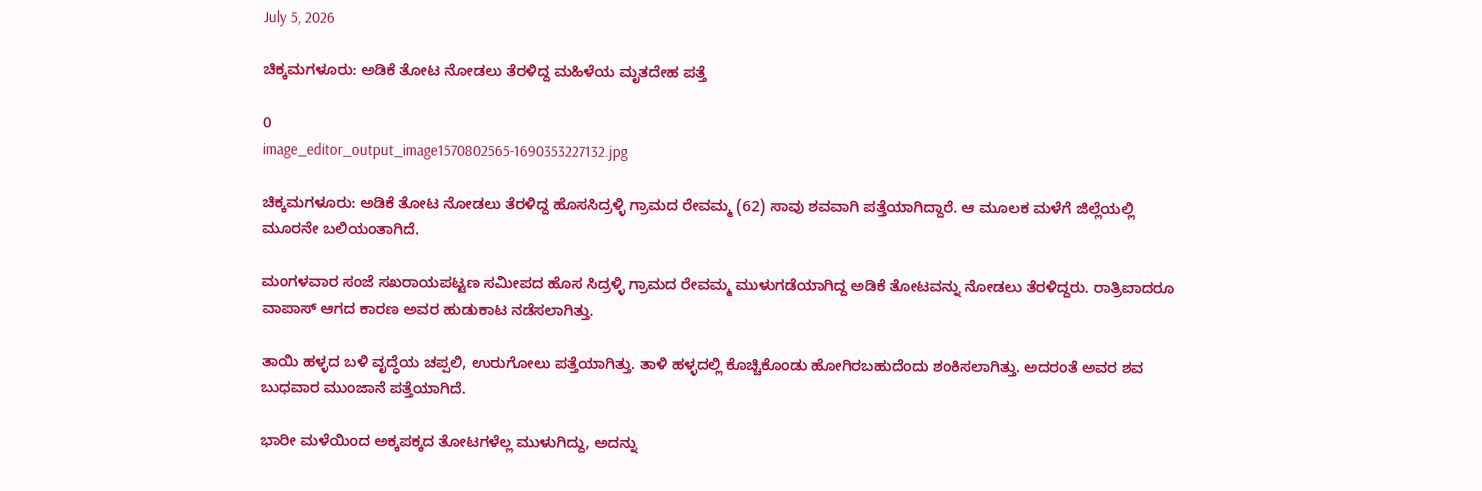July 5, 2026

ಚಿಕ್ಕಮಗಳೂರು: ಅಡಿಕೆ‌ ತೋಟ ನೋಡಲು ತೆರಳಿದ್ದ ಮಹಿಳೆಯ ಮೃತದೇಹ ಪತ್ತೆ

0
image_editor_output_image1570802565-1690353227132.jpg

ಚಿಕ್ಕಮಗಳೂರು: ಅಡಿಕೆ‌ ತೋಟ ನೋಡಲು ತೆರಳಿದ್ದ ಹೊಸಸಿದ್ರಳ್ಳಿ ಗ್ರಾಮದ ರೇವಮ್ಮ (62) ಸಾವು ಶವವಾಗಿ ಪತ್ತೆಯಾಗಿದ್ದಾರೆ. ಆ ಮೂಲಕ ಮಳೆಗೆ ಜಿಲ್ಲೆಯಲ್ಲಿ ಮೂರನೇ ಬಲಿಯಂತಾಗಿದೆ.

ಮಂಗಳವಾರ ಸಂಜೆ ಸಖರಾಯಪಟ್ಟಣ ಸಮೀಪದ ಹೊಸ ಸಿದ್ರಳ್ಳಿ ಗ್ರಾಮದ ರೇವಮ್ಮ ಮುಳುಗಡೆಯಾಗಿದ್ದ ಅಡಿಕೆ ತೋಟವನ್ನು ನೋಡಲು ತೆರಳಿದ್ದರು. ರಾತ್ರಿಐಾದರೂ ವಾಪಾಸ್‌ ಆಗದ ಕಾರಣ ಅವರ ಹುಡುಕಾಟ ನಡೆಸಲಾಗಿತ್ತು.

ತಾಯಿ ಹಳ್ಳದ ಬಳಿ‌ ವೃದ್ಧೆಯ ಚಪ್ಪಲಿ, ಉರುಗೋಲು ಪತ್ತೆಯಾಗಿತ್ತು. ತಾಳಿ ಹಳ್ಳದಲ್ಲಿ ಕೊಚ್ಚಿಕೊಂಡು ಹೋಗಿರಬಹುದೆಂದು ಶಂಕಿಸಲಾಗಿತ್ತು. ಅದರಂತೆ ಅವರ ಶವ ಬುಧವಾರ ಮುಂಜಾನೆ ಪತ್ತೆಯಾಗಿದೆ.

ಭಾರೀ ಮಳೆಯಿಂದ ಅಕ್ಕಪಕ್ಕದ ತೋಟಗಳೆಲ್ಲ ಮುಳುಗಿದ್ದು, ಅದನ್ನು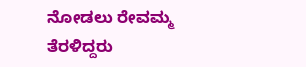ನೋಡಲು ರೇವಮ್ಮ ತೆರಳಿದ್ದರು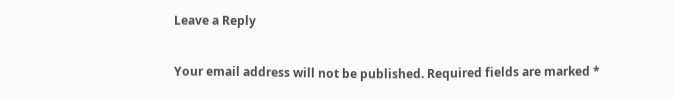Leave a Reply

Your email address will not be published. Required fields are marked *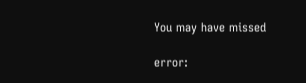You may have missed

error: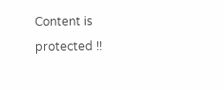Content is protected !!